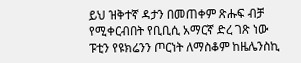ይህ ዝቅተኛ ዳታን በመጠቀም ጽሑፍ ብቻ የሚቀርብበት የቢቢሲ አማርኛ ድረ ገጽ ነው
ፑቲን የዩክሬንን ጦርነት ለማስቆም ከዜሌንስኪ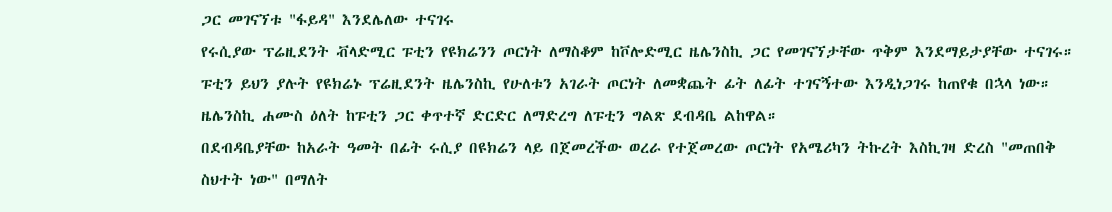ጋር መገናኘቱ "ፋይዳ" እንደሌለው ተናገሩ
የሩሲያው ፕሬዚደንት ቭላድሚር ፑቲን የዩክሬንን ጦርነት ለማስቆም ከቮሎድሚር ዜሌንስኪ ጋር የመገናኘታቸው ጥቅም እንደማይታያቸው ተናገሩ።
ፑቲን ይህን ያሉት የዩክሬኑ ፕሬዚደንት ዜሌንስኪ የሁለቱን አገራት ጦርነት ለመቋጨት ፊት ለፊት ተገናኝተው እንዲነጋገሩ ከጠየቁ በኋላ ነው።
ዜሌንስኪ ሐሙስ ዕለት ከፑቲን ጋር ቀጥተኛ ድርድር ለማድረግ ለፑቲን ግልጽ ደብዳቤ ልከዋል።
በደብዳቤያቸው ከአራት ዓመት በፊት ሩሲያ በዩክሬን ላይ በጀመረችው ወረራ የተጀመረው ጦርነት የአሜሪካን ትኩረት እስኪገዛ ድረስ "መጠበቅ ስህተት ነው" በማለት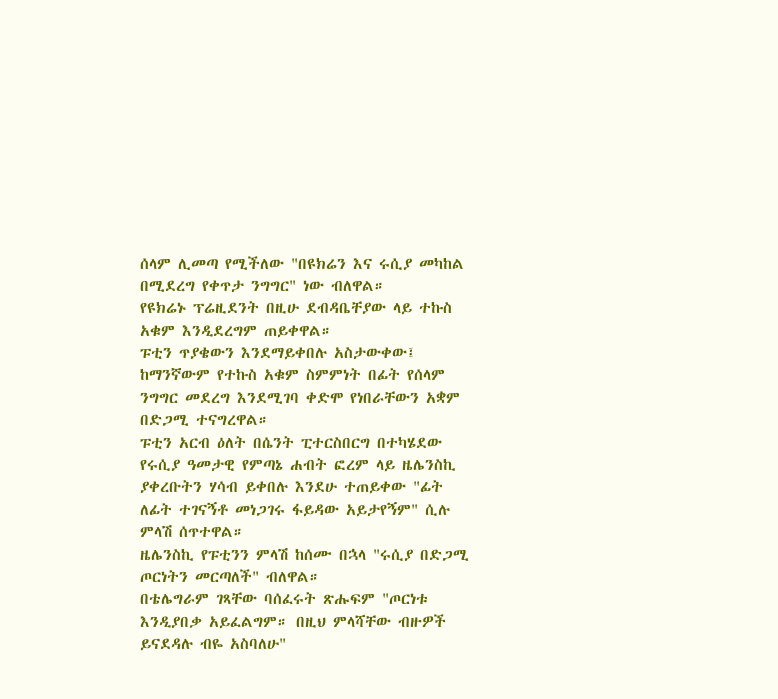ሰላም ሊመጣ የሚችለው "በዩክሬን እና ሩሲያ መካከል በሚደረግ የቀጥታ ንግግር" ነው ብለዋል።
የዩክሬኑ ፕሬዚደንት በዚሁ ደብዳቤቸያው ላይ ተኩስ አቁም እንዲደረግም ጠይቀዋል።
ፑቲን ጥያቄውን እንደማይቀበሉ አስታውቀው፤ ከማንኛውም የተኩስ አቁም ስምምነት በፊት የሰላም ንግግር መደረግ እንደሚገባ ቀድሞ የነበራቸውን አቋም በድጋሚ ተናግረዋል።
ፑቲን አርብ ዕለት በሴንት ፒተርስበርግ በተካሄደው የሩሲያ ዓመታዊ የምጣኔ ሐብት ፎረም ላይ ዜሌንስኪ ያቀረቡትን ሃሳብ ይቀበሉ እንደሁ ተጠይቀው "ፊት ለፊት ተገናኝቶ መነጋገሩ ፋይዳው አይታየኝም" ሲሉ ምላሽ ሰጥተዋል።
ዜሌንስኪ የፑቲንን ምላሽ ከሰሙ በኋላ "ሩሲያ በድጋሚ ጦርነትን መርጣለች" ብለዋል።
በቴሌግራም ገጻቸው ባሰፈሩት ጽሑፍም "ጦርነቱ እንዲያበቃ አይፈልግም። በዚህ ምላሻቸው ብዙዎች ይናደዳሉ ብዬ አስባለሁ"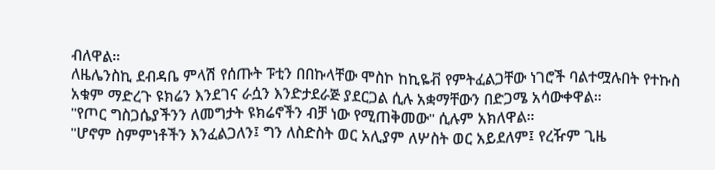ብለዋል።
ለዜሌንስኪ ደብዳቤ ምላሽ የሰጡት ፑቲን በበኩላቸው ሞስኮ ከኪዬቭ የምትፈልጋቸው ነገሮች ባልተሟሉበት የተኩስ አቁም ማድረጉ ዩክሬን እንደገና ራሷን እንድታደራጅ ያደርጋል ሲሉ አቋማቸውን በድጋሜ አሳውቀዋል።
"የጦር ግስጋሴያችንን ለመግታት ዩክሬኖችን ብቻ ነው የሚጠቅመው" ሲሉም አክለዋል።
"ሆኖም ስምምነቶችን እንፈልጋለን፤ ግን ለስድስት ወር አሊያም ለሦስት ወር አይደለም፤ የረዥም ጊዜ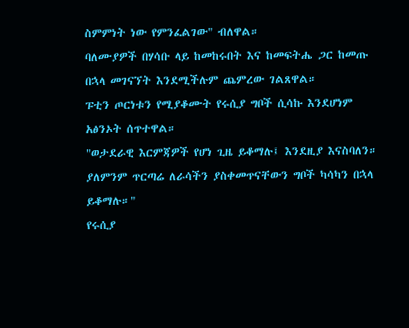ስምምነት ነው የምንፈልገው" ብለዋል።
ባለሙያዎች በሃሳቡ ላይ ከመከሩበት እና ከመፍትሔ ጋር ከመጡ በኋላ መገናኘት እንደሚችሉም ጨምረው ገልጸዋል።
ፑቲን ጦርነቱን የሚያቆሙት የሩሲያ ግቦች ሲሳኩ እንደሆነም አፅንኦት ሰጥተዋል።
"ወታደራዊ እርምጃዎች የሆነ ጊዜ ይቆማሉ፤ እንደዚያ እናስባለን። ያለምንም ጥርጣሬ ለራሳችን ያስቀመጥናቸውን ግቦች ካሳካን በኋላ ይቆማሉ።"
የሩሲያ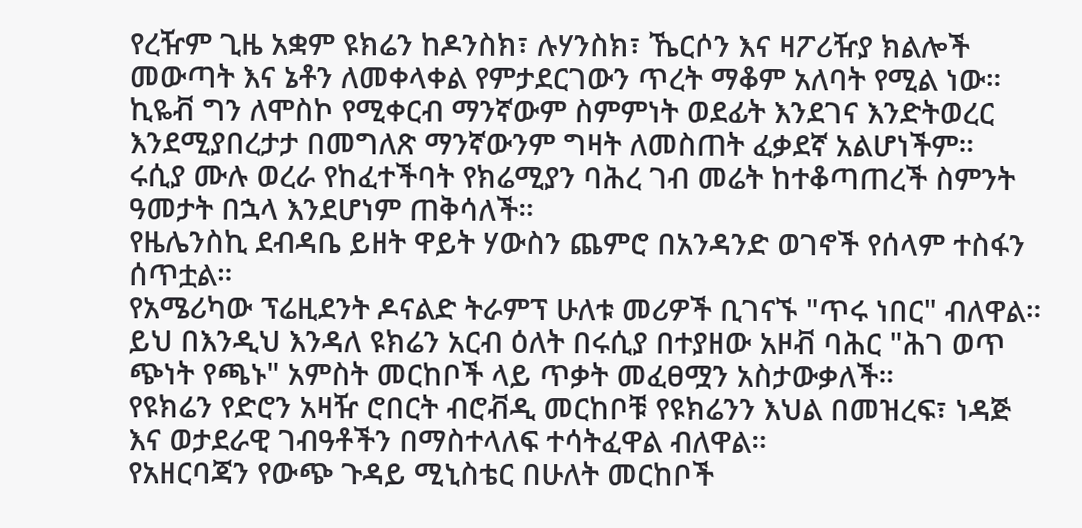የረዥም ጊዜ አቋም ዩክሬን ከዶንስክ፣ ሉሃንስክ፣ ኼርሶን እና ዛፖሪዥያ ክልሎች መውጣት እና ኔቶን ለመቀላቀል የምታደርገውን ጥረት ማቆም አለባት የሚል ነው።
ኪዬቭ ግን ለሞስኮ የሚቀርብ ማንኛውም ስምምነት ወደፊት እንደገና እንድትወረር እንደሚያበረታታ በመግለጽ ማንኛውንም ግዛት ለመስጠት ፈቃደኛ አልሆነችም።
ሩሲያ ሙሉ ወረራ የከፈተችባት የክሬሚያን ባሕረ ገብ መሬት ከተቆጣጠረች ስምንት ዓመታት በኋላ እንደሆነም ጠቅሳለች።
የዜሌንስኪ ደብዳቤ ይዘት ዋይት ሃውስን ጨምሮ በአንዳንድ ወገኖች የሰላም ተስፋን ሰጥቷል።
የአሜሪካው ፕሬዚደንት ዶናልድ ትራምፕ ሁለቱ መሪዎች ቢገናኙ "ጥሩ ነበር" ብለዋል።
ይህ በእንዲህ እንዳለ ዩክሬን አርብ ዕለት በሩሲያ በተያዘው አዞቭ ባሕር "ሕገ ወጥ ጭነት የጫኑ" አምስት መርከቦች ላይ ጥቃት መፈፀሟን አስታውቃለች።
የዩክሬን የድሮን አዛዥ ሮበርት ብሮቭዲ መርከቦቹ የዩክሬንን እህል በመዝረፍ፣ ነዳጅ እና ወታደራዊ ገብዓቶችን በማስተላለፍ ተሳትፈዋል ብለዋል።
የአዘርባጃን የውጭ ጉዳይ ሚኒስቴር በሁለት መርከቦች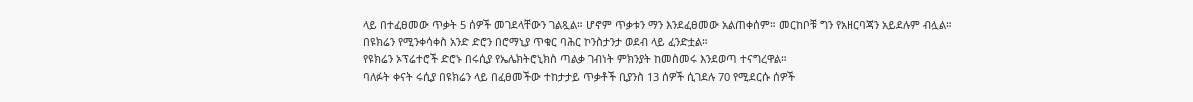ላይ በተፈፀመው ጥቃት 5 ሰዎች መገደላቸውን ገልጿል። ሆኖም ጥቃቱን ማን እንደፈፀመው አልጠቀሰም። መርከቦቹ ግን የአዘርባጃን አይደሉም ብሏል።
በዩክሬን የሚንቀሳቀስ አንድ ድሮን በሮማኒያ ጥቁር ባሕር ኮንስታንታ ወደብ ላይ ፈንድቷል።
የዩክሬን ኦፕሬተሮች ድሮኑ በሩሲያ የኤሌክትሮኒክስ ጣልቃ ገብነት ምክንያት ከመስመሩ እንደወጣ ተናግረዋል።
ባለፉት ቀናት ሩሲያ በዩክሬን ላይ በፈፀመችው ተከታታይ ጥቃቶች ቢያንስ 13 ሰዎች ሲገደሉ 70 የሚደርሱ ሰዎች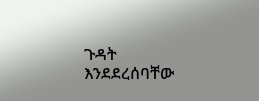ጉዳት እንደደረሰባቸው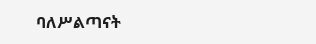ባለሥልጣናት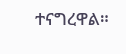ተናግረዋል።